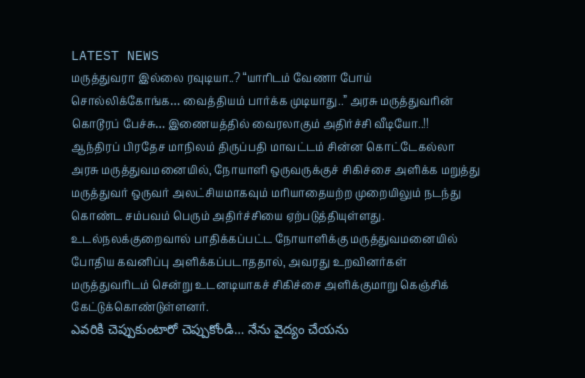LATEST NEWS
மருத்துவரா இல்லை ரவுடியா..? “யாரிடம் வேணா போய் சொல்லிக்கோங்க… வைத்தியம் பார்க்க முடியாது..” அரசு மருத்துவரின் கொடூரப் பேச்சு… இணையத்தில் வைரலாகும் அதிர்ச்சி வீடியோ..!!
ஆந்திரப் பிரதேச மாநிலம் திருப்பதி மாவட்டம் சின்ன கொட்டேகல்லா அரசு மருத்துவமனையில், நோயாளி ஒருவருக்குச் சிகிச்சை அளிக்க மறுத்து மருத்துவர் ஒருவர் அலட்சியமாகவும் மரியாதையற்ற முறையிலும் நடந்து கொண்ட சம்பவம் பெரும் அதிர்ச்சியை ஏற்படுத்தியுள்ளது. உடல்நலக்குறைவால் பாதிக்கப்பட்ட நோயாளிக்கு மருத்துவமனையில் போதிய கவனிப்பு அளிக்கப்படாததால், அவரது உறவினர்கள் மருத்துவரிடம் சென்று உடனடியாகச் சிகிச்சை அளிக்குமாறு கெஞ்சிக் கேட்டுக்கொண்டுள்ளனர்.
ఎవరికి చెప్పుకుంటారో చెప్పుకోండి… నేను వైద్యం చేయను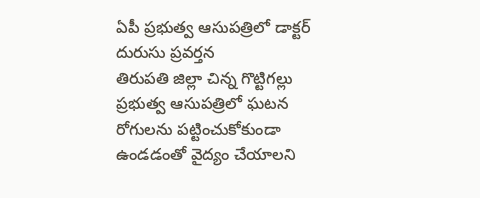ఏపీ ప్రభుత్వ ఆసుపత్రిలో డాక్టర్ దురుసు ప్రవర్తన
తిరుపతి జిల్లా చిన్న గొట్టిగల్లు ప్రభుత్వ ఆసుపత్రిలో ఘటన
రోగులను పట్టించుకోకుండా ఉండడంతో వైద్యం చేయాలని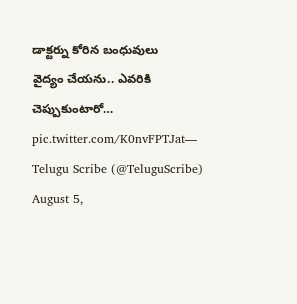డాక్టర్ను కోరిన బంధువులు
వైద్యం చేయను.. ఎవరికి చెప్పుకుంటారో… pic.twitter.com/K0nvFPTJat— Telugu Scribe (@TeluguScribe) August 5,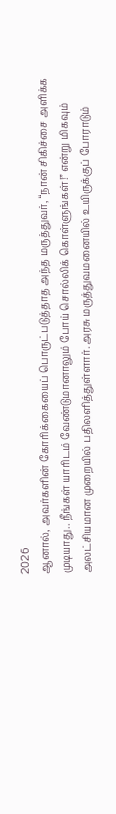2026
ஆனால், அவர்களின் கோரிக்கையைப் பொருட்படுத்தாத அந்த மருத்துவர், “நான் சிகிச்சை அளிக்க முடியாது.. நீங்கள் யாரிடம் வேண்டுமானாலும் போய் சொல்லிக் கொள்ளுங்கள்!” என்று மிகவும் அலட்சியமான முறையில் பதிலளித்துள்ளார். அரசு மருத்துவமனையில் உயிருக்குப் போராடும்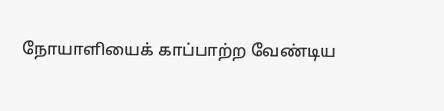நோயாளியைக் காப்பாற்ற வேண்டிய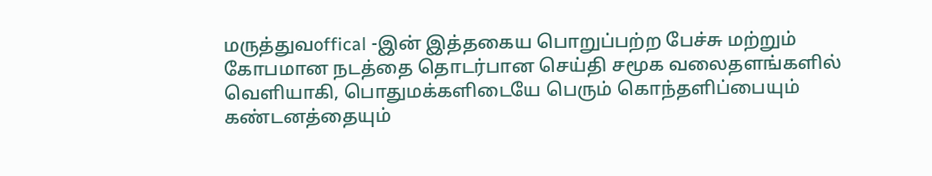மருத்துவoffical -இன் இத்தகைய பொறுப்பற்ற பேச்சு மற்றும் கோபமான நடத்தை தொடர்பான செய்தி சமூக வலைதளங்களில் வெளியாகி, பொதுமக்களிடையே பெரும் கொந்தளிப்பையும் கண்டனத்தையும்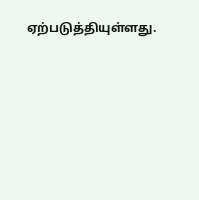ஏற்படுத்தியுள்ளது.